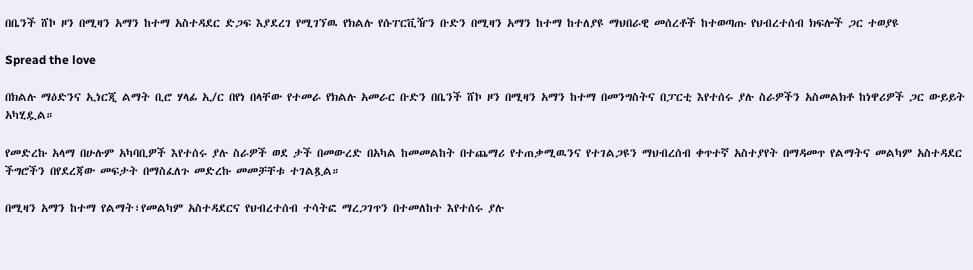በቤንች ሸኮ ዞን በሚዛን አማን ከተማ አስተዳደር ድጋፍ እያደረገ የሚገኘዉ የክልሉ የሱፐርቪዥን ቡድን በሚዛን አማን ከተማ ከተለያዩ ማህበራዊ መሰረቶች ከተወጣጡ የህብረተሰብ ክፍሎች ጋር ተወያዩ

Spread the love

በክልሉ ማዕድንና ኢነርጂ ልማት ቢሮ ሃላፊ ኢ/ር በየነ በላቸው የተመራ የክልሉ አመራር ቡድን በቤንች ሸኮ ዞን በሚዛን አማን ከተማ በመንግስትና በፓርቲ እየተሰሩ ያሉ ስራዎችን አስመልክቶ ከነዋሪዎች ጋር ውይይት አካሂዷል።

የመድረኩ አላማ በሁሉም አካባቢዎች እየተሰሩ ያሉ ስራዎች ወደ ታች በመውረድ በአካል ከመመልከት በተጨማሪ የተጠቃሚዉንና የተገልጋዩን ማህብረሰብ ቀጥተኛ አስተያየት በማዳመጥ የልማትና መልካም አስተዳደር ችግሮችን በየደረጃው መፍታት በማስፈለጉ መድረኩ መመቻቸቱ ተገልጿል።

በሚዛን አማን ከተማ የልማት፣የመልካም አስተዳደርና የህብረተሰብ ተሳትፎ ማረጋገጥን በተመለከተ እየተሰሩ ያሉ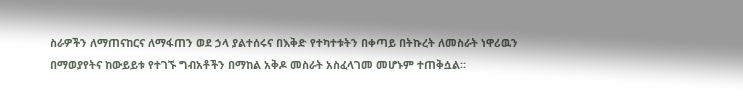ስራዎችን ለማጠናከርና ለማፋጠን ወደ ኃላ ያልተሰሩና በእቅድ የተካተቱትን በቀጣይ በትኩረት ለመስራት ነዋሪዉን በማወያየትና ከውይይቱ የተገኙ ግብአቶችን በማከል አቅዶ መስራት አስፈላገመ መሆኑም ተጠቅሷል።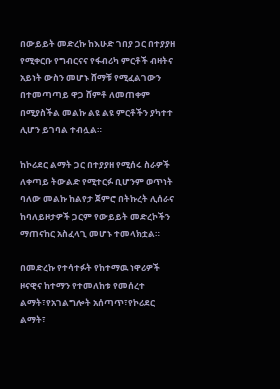በውይይት መድረኩ ከእሁድ ገበያ ጋር በተያያዘ የሚቀርቡ የግብርናና የፋብሪካ ምርቶች ብዛትና አይነት ውስን መሆኑ ሸማቹ የሚፈልገውን በተመጣጣይ ዋጋ ሸምቶ ለመጠቀም በሚያስችል መልኩ ልዩ ልዩ ምርቶችን ያካተተ ሊሆን ይገባል ተብሏል።

ከኮሪደር ልማት ጋር በተያያዘ የሚሰሩ ስራዎች ለቀጣይ ትውልድ የሚተርፉ ቢሆንም ወጥነት ባለው መልኩ ከልየታ ጀምሮ በትኩረት ሊሰራና ከባለይዞታዎች ጋርም የውይይት መድረኮችን ማጠናከር አስፈላጊ መሆኑ ተመላክቷል።

በመድረኩ የተሳተፉት የከተማዉ ነዋሪዎች ዞናዊና ከተማን የተመለከቱ የመሰረተ ልማት፣የአገልግሎት አሰጣጥ፣የኮሪደር ልማት፣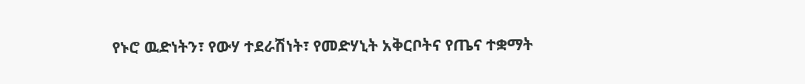የኑሮ ዉድነትን፣ የውሃ ተደራሽነት፣ የመድሃኒት አቅርቦትና የጤና ተቋማት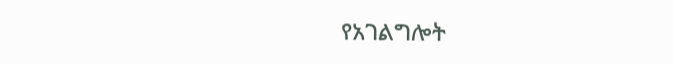የአገልግሎት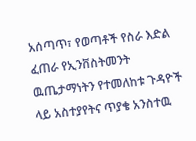አሰጣጥ፣ የወጣቶች የስራ እድል ፈጠራ የኢንቨስትመንት ዉጤታማነትን የተመለከቱ ጉዳዮች ላይ አስተያየትና ጥያቄ አንስተዉ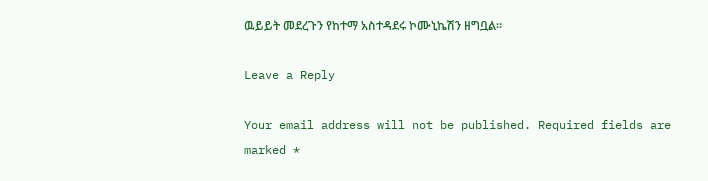ዉይይት መደረጉን የከተማ አስተዳደሩ ኮሙኒኬሽን ዘግቧል።

Leave a Reply

Your email address will not be published. Required fields are marked *